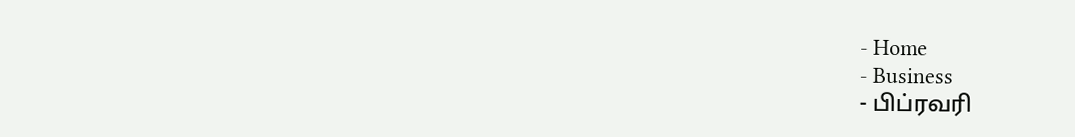- Home
- Business
- பிப்ரவரி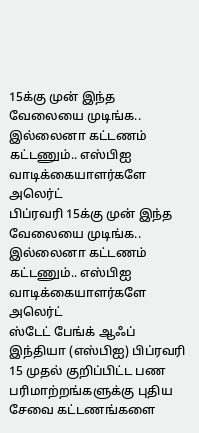15க்கு முன் இந்த வேலையை முடிங்க.. இல்லைனா கட்டணம் கட்டணும்.. எஸ்பிஐ வாடிக்கையாளர்களே அலெர்ட்
பிப்ரவரி 15க்கு முன் இந்த வேலையை முடிங்க.. இல்லைனா கட்டணம் கட்டணும்.. எஸ்பிஐ வாடிக்கையாளர்களே அலெர்ட்
ஸ்டேட் பேங்க் ஆஃப் இந்தியா (எஸ்பிஐ) பிப்ரவரி 15 முதல் குறிப்பிட்ட பண பரிமாற்றங்களுக்கு புதிய சேவை கட்டணங்களை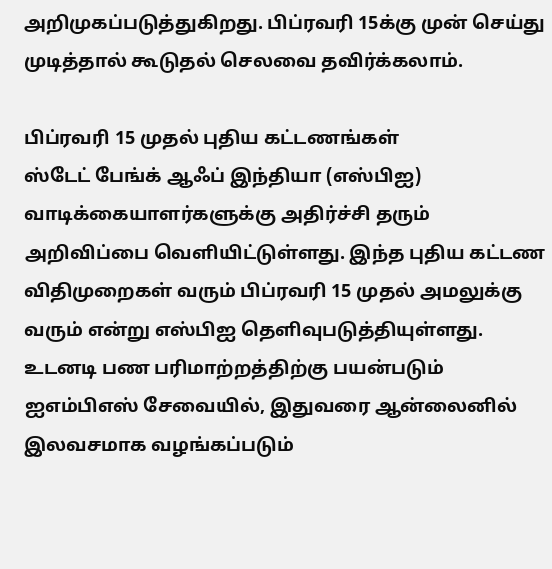அறிமுகப்படுத்துகிறது. பிப்ரவரி 15க்கு முன் செய்து முடித்தால் கூடுதல் செலவை தவிர்க்கலாம்.

பிப்ரவரி 15 முதல் புதிய கட்டணங்கள்
ஸ்டேட் பேங்க் ஆஃப் இந்தியா (எஸ்பிஐ) வாடிக்கையாளர்களுக்கு அதிர்ச்சி தரும் அறிவிப்பை வெளியிட்டுள்ளது. இந்த புதிய கட்டண விதிமுறைகள் வரும் பிப்ரவரி 15 முதல் அமலுக்கு வரும் என்று எஸ்பிஐ தெளிவுபடுத்தியுள்ளது. உடனடி பண பரிமாற்றத்திற்கு பயன்படும் ஐஎம்பிஎஸ் சேவையில், இதுவரை ஆன்லைனில் இலவசமாக வழங்கப்படும்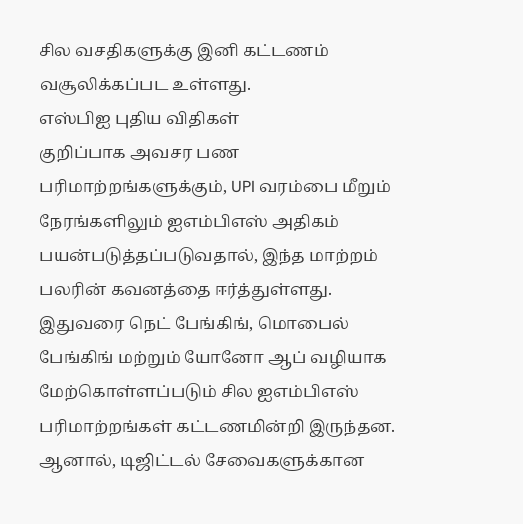சில வசதிகளுக்கு இனி கட்டணம் வசூலிக்கப்பட உள்ளது.
எஸ்பிஐ புதிய விதிகள்
குறிப்பாக அவசர பண பரிமாற்றங்களுக்கும், UPI வரம்பை மீறும் நேரங்களிலும் ஐஎம்பிஎஸ் அதிகம் பயன்படுத்தப்படுவதால், இந்த மாற்றம் பலரின் கவனத்தை ஈர்த்துள்ளது. இதுவரை நெட் பேங்கிங், மொபைல் பேங்கிங் மற்றும் யோனோ ஆப் வழியாக மேற்கொள்ளப்படும் சில ஐஎம்பிஎஸ் பரிமாற்றங்கள் கட்டணமின்றி இருந்தன. ஆனால், டிஜிட்டல் சேவைகளுக்கான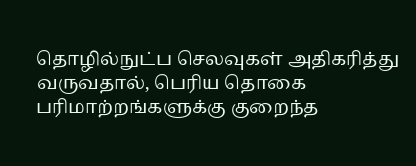தொழில்நுட்ப செலவுகள் அதிகரித்து வருவதால், பெரிய தொகை பரிமாற்றங்களுக்கு குறைந்த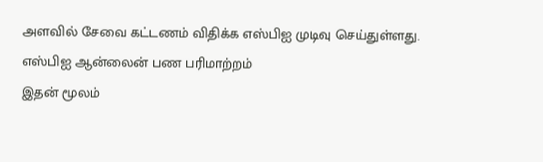அளவில் சேவை கட்டணம் விதிக்க எஸ்பிஐ முடிவு செய்துள்ளது.
எஸ்பிஐ ஆன்லைன் பண பரிமாற்றம்
இதன் மூலம்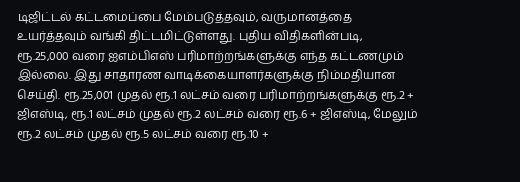டிஜிட்டல் கட்டமைப்பை மேம்படுத்தவும், வருமானத்தை உயர்த்தவும் வங்கி திட்டமிட்டுள்ளது. புதிய விதிகளின்படி, ரூ.25,000 வரை ஐஎம்பிஎஸ் பரிமாற்றங்களுக்கு எந்த கட்டணமும் இல்லை. இது சாதாரண வாடிக்கையாளர்களுக்கு நிம்மதியான செய்தி. ரூ.25,001 முதல் ரூ.1 லட்சம் வரை பரிமாற்றங்களுக்கு ரூ.2 + ஜிஎஸ்டி, ரூ.1 லட்சம் முதல் ரூ.2 லட்சம் வரை ரூ.6 + ஜிஎஸ்டி, மேலும் ரூ.2 லட்சம் முதல் ரூ.5 லட்சம் வரை ரூ.10 +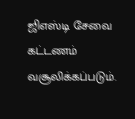ஜிஎஸ்டி சேவை கட்டணம் வசூலிக்கப்படும்.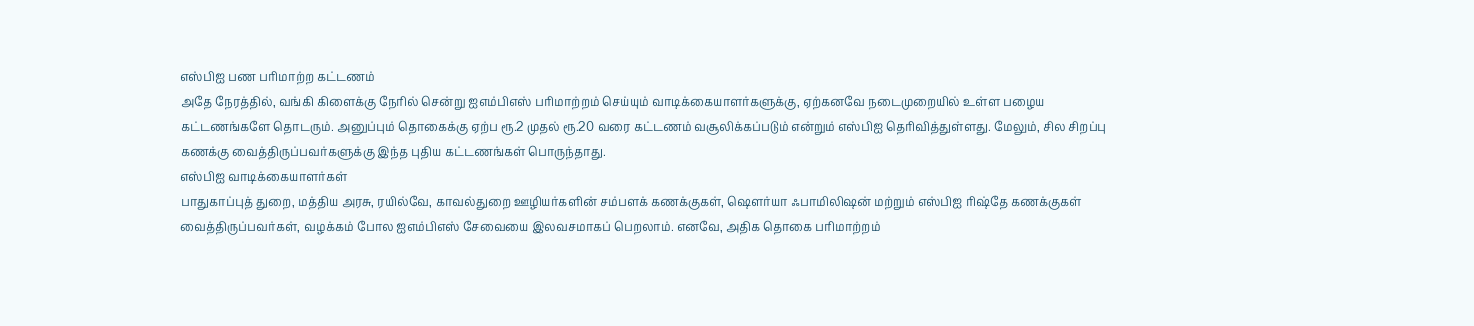எஸ்பிஐ பண பரிமாற்ற கட்டணம்
அதே நேரத்தில், வங்கி கிளைக்கு நேரில் சென்று ஐஎம்பிஎஸ் பரிமாற்றம் செய்யும் வாடிக்கையாளர்களுக்கு, ஏற்கனவே நடைமுறையில் உள்ள பழைய கட்டணங்களே தொடரும். அனுப்பும் தொகைக்கு ஏற்ப ரூ.2 முதல் ரூ.20 வரை கட்டணம் வசூலிக்கப்படும் என்றும் எஸ்பிஐ தெரிவித்துள்ளது. மேலும், சில சிறப்பு கணக்கு வைத்திருப்பவர்களுக்கு இந்த புதிய கட்டணங்கள் பொருந்தாது.
எஸ்பிஐ வாடிக்கையாளர்கள்
பாதுகாப்புத் துறை, மத்திய அரசு, ரயில்வே, காவல்துறை ஊழியர்களின் சம்பளக் கணக்குகள், ஷௌர்யா ஃபாமிலிஷன் மற்றும் எஸ்பிஐ ரிஷ்தே கணக்குகள் வைத்திருப்பவர்கள், வழக்கம் போல ஐஎம்பிஎஸ் சேவையை இலவசமாகப் பெறலாம். எனவே, அதிக தொகை பரிமாற்றம்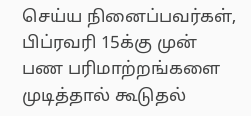செய்ய நினைப்பவர்கள், பிப்ரவரி 15க்கு முன் பண பரிமாற்றங்களை முடித்தால் கூடுதல்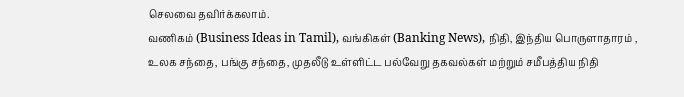செலவை தவிர்க்கலாம்.
வணிகம் (Business Ideas in Tamil), வங்கிகள் (Banking News), நிதி, இந்திய பொருளாதாரம் , உலக சந்தை, பங்கு சந்தை, முதலீடு உள்ளிட்ட பல்வேறு தகவல்கள் மற்றும் சமீபத்திய நிதி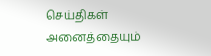செய்திகள் அனைத்தையும்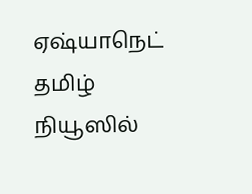ஏஷ்யாநெட் தமிழ் நியூஸில்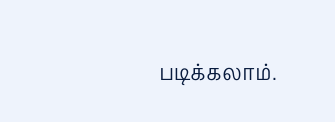படிக்கலாம்.